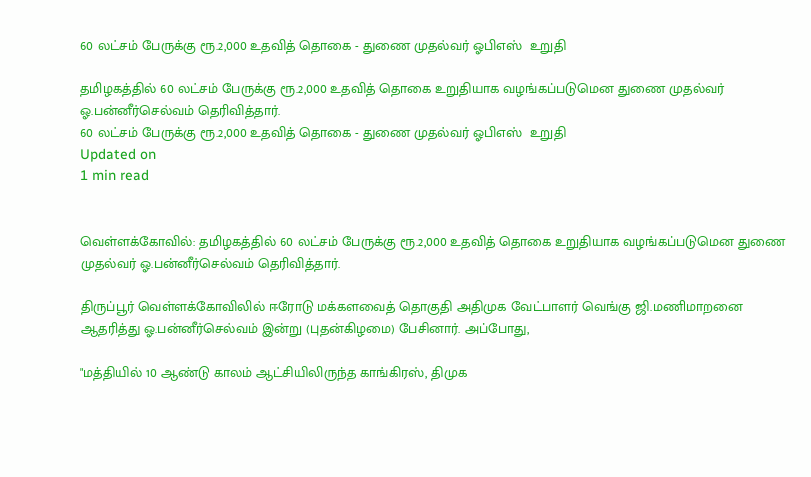60 லட்சம் பேருக்கு ரூ.2,000 உதவித் தொகை - துணை முதல்வர் ஓபிஎஸ்  உறுதி

தமிழகத்தில் 60 லட்சம் பேருக்கு ரூ.2,000 உதவித் தொகை உறுதியாக வழங்கப்படுமென துணை முதல்வர் ஓ.பன்னீர்செல்வம் தெரிவித்தார்.
60 லட்சம் பேருக்கு ரூ.2,000 உதவித் தொகை - துணை முதல்வர் ஓபிஎஸ்  உறுதி
Updated on
1 min read


வெள்ளக்கோவில்: தமிழகத்தில் 60 லட்சம் பேருக்கு ரூ.2,000 உதவித் தொகை உறுதியாக வழங்கப்படுமென துணை முதல்வர் ஓ.பன்னீர்செல்வம் தெரிவித்தார்.

திருப்பூர் வெள்ளக்கோவிலில் ஈரோடு மக்களவைத் தொகுதி அதிமுக வேட்பாளர் வெங்கு ஜி.மணிமாறனை ஆதரித்து ஓ.பன்னீர்செல்வம் இன்று (புதன்கிழமை) பேசினார். அப்போது,

"மத்தியில் 10 ஆண்டு காலம் ஆட்சியிலிருந்த காங்கிரஸ், திமுக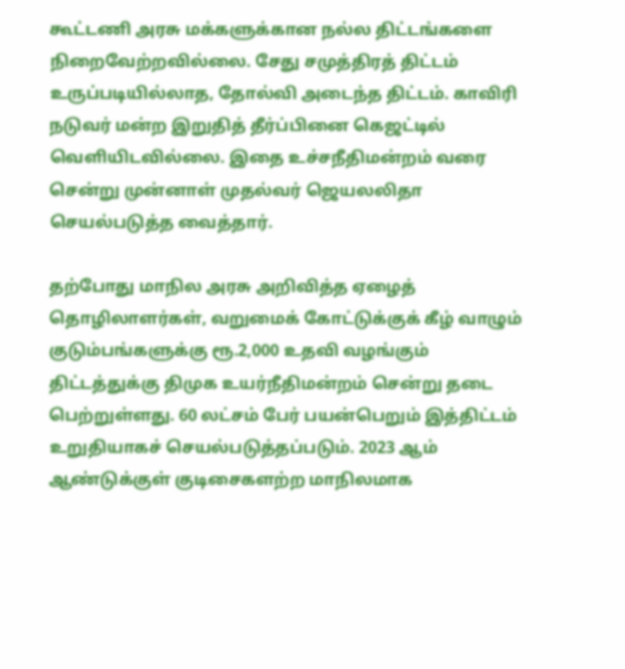கூட்டணி அரசு மக்களுக்கான நல்ல திட்டங்களை நிறைவேற்றவில்லை. சேது சமுத்திரத் திட்டம் உருப்படியில்லாத, தோல்வி அடைந்த திட்டம். காவிரி நடுவர் மன்ற இறுதித் தீர்ப்பினை கெஜட்டில் வெளியிடவில்லை. இதை உச்சநீதிமன்றம் வரை சென்று முன்னாள் முதல்வர் ஜெயலலிதா செயல்படுத்த வைத்தார்.

தற்போது மாநில அரசு அறிவித்த ஏழைத் தொழிலாளர்கள், வறுமைக் கோட்டுக்குக் கீழ் வாழும் குடும்பங்களுக்கு ரூ.2,000 உதவி வழங்கும் திட்டத்துக்கு திமுக உயர்நீதிமன்றம் சென்று தடை பெற்றுள்ளது. 60 லட்சம் பேர் பயன்பெறும் இத்திட்டம் உறுதியாகச் செயல்படுத்தப்படும். 2023 ஆம் ஆண்டுக்குள் குடிசைகளற்ற மாநிலமாக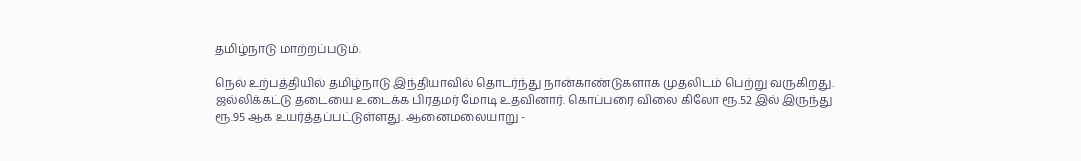தமிழ்நாடு மாற்றப்படும்.

நெல் உற்பத்தியில் தமிழ்நாடு இந்தியாவில் தொடர்ந்து நான்காண்டுகளாக முதலிடம் பெற்று வருகிறது. ஜல்லிக்கட்டு தடையை உடைக்க பிரதமர் மோடி உதவினார். கொப்பரை விலை கிலோ ரூ.52 இல் இருந்து ரூ.95 ஆக உயர்த்தப்பட்டுள்ளது. ஆனைமலையாறு -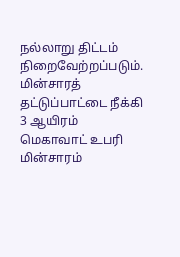நல்லாறு திட்டம் நிறைவேற்றப்படும். மின்சாரத் தட்டுப்பாட்டை நீக்கி 3 ஆயிரம் மெகாவாட் உபரி மின்சாரம்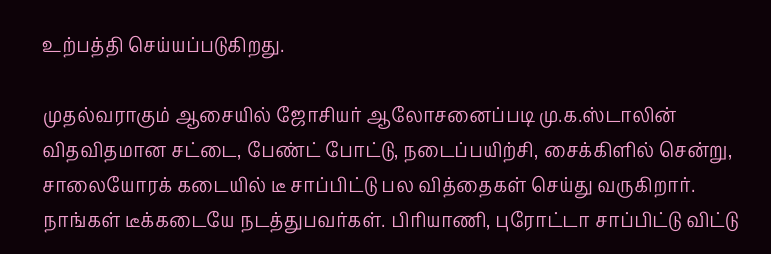உற்பத்தி செய்யப்படுகிறது.

முதல்வராகும் ஆசையில் ஜோசியர் ஆலோசனைப்படி மு.க.ஸ்டாலின் விதவிதமான சட்டை, பேண்ட் போட்டு, நடைப்பயிற்சி, சைக்கிளில் சென்று, சாலையோரக் கடையில் டீ சாப்பிட்டு பல வித்தைகள் செய்து வருகிறார். நாங்கள் டீக்கடையே நடத்துபவர்கள். பிரியாணி, புரோட்டா சாப்பிட்டு விட்டு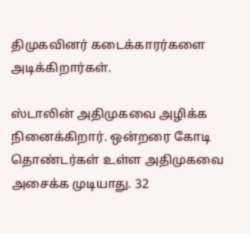திமுகவினர் கடைக்காரர்களை அடிக்கிறார்கள்.

ஸ்டாலின் அதிமுகவை அழிக்க நினைக்கிறார். ஒன்றரை கோடி தொண்டர்கள் உள்ள அதிமுகவை அசைக்க முடியாது. 32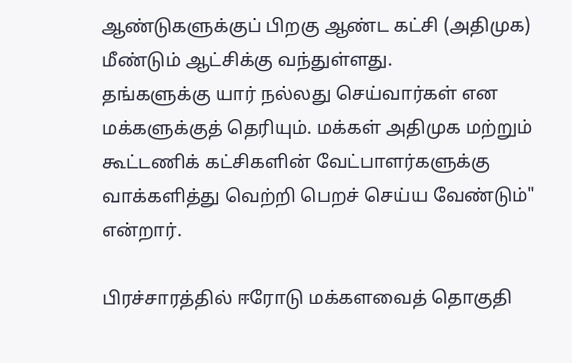ஆண்டுகளுக்குப் பிறகு ஆண்ட கட்சி (அதிமுக) மீண்டும் ஆட்சிக்கு வந்துள்ளது.
தங்களுக்கு யார் நல்லது செய்வார்கள் என மக்களுக்குத் தெரியும். மக்கள் அதிமுக மற்றும் கூட்டணிக் கட்சிகளின் வேட்பாளர்களுக்கு வாக்களித்து வெற்றி பெறச் செய்ய வேண்டும்" என்றார்.

பிரச்சாரத்தில் ஈரோடு மக்களவைத் தொகுதி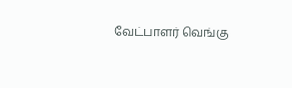வேட்பாளர் வெங்கு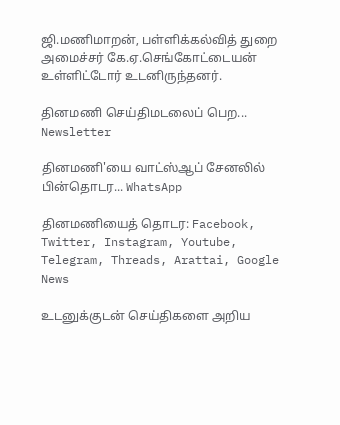ஜி.மணிமாறன், பள்ளிக்கல்வித் துறை அமைச்சர் கே.ஏ.செங்கோட்டையன் உள்ளிட்டோர் உடனிருந்தனர்.

தினமணி செய்திமடலைப் பெற... Newsletter

தினமணி'யை வாட்ஸ்ஆப் சேனலில் பின்தொடர... WhatsApp

தினமணியைத் தொடர: Facebook, Twitter, Instagram, Youtube, Telegram, Threads, Arattai, Google News

உடனுக்குடன் செய்திகளை அறிய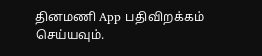தினமணி App பதிவிறக்கம் செய்யவும்.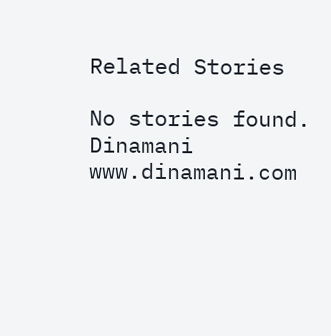Related Stories

No stories found.
Dinamani
www.dinamani.com